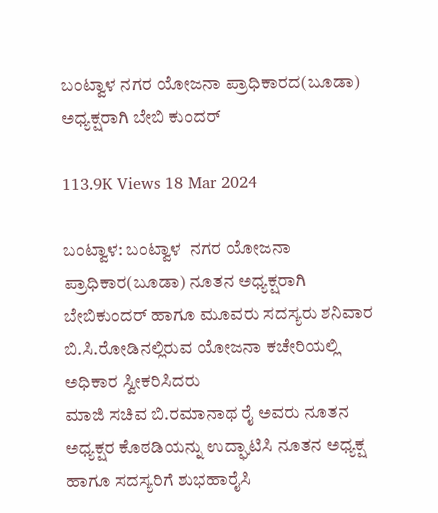ಬಂಟ್ವಾಳ ನಗರ ಯೋಜನಾ ಪ್ರಾಧಿಕಾರದ(ಬೂಡಾ) ಅಧ್ಯಕ್ಷರಾಗಿ ಬೇಬಿ ಕುಂದರ್

113.9K Views 18 Mar 2024

ಬಂಟ್ವಾಳ: ಬಂಟ್ವಾಳ  ನಗರ ಯೋಜನಾ ಪ್ರಾಧಿಕಾರ(ಬೂಡಾ) ನೂತನ ಅಧ್ಯಕ್ಷರಾಗಿ ಬೇಬಿಕುಂದರ್‌ ಹಾಗೂ ಮೂವರು ಸದಸ್ಯರು ಶನಿವಾರ ಬಿ.ಸಿ.ರೋಡಿನಲ್ಲಿರುವ ಯೋಜನಾ ಕಚೇರಿಯಲ್ಲಿ ಅಧಿಕಾರ ಸ್ವೀಕರಿಸಿದರು
ಮಾಜಿ ಸಚಿವ ಬಿ.ರಮಾನಾಥ ರೈ ಅವರು ನೂತನ ಅಧ್ಯಕ್ಷರ ಕೊಠಡಿಯನ್ನು ಉದ್ಘಾಟಿಸಿ ನೂತನ ಅಧ್ಯಕ್ಷ ಹಾಗೂ ಸದಸ್ಯರಿಗೆ ಶುಭಹಾರೈಸಿ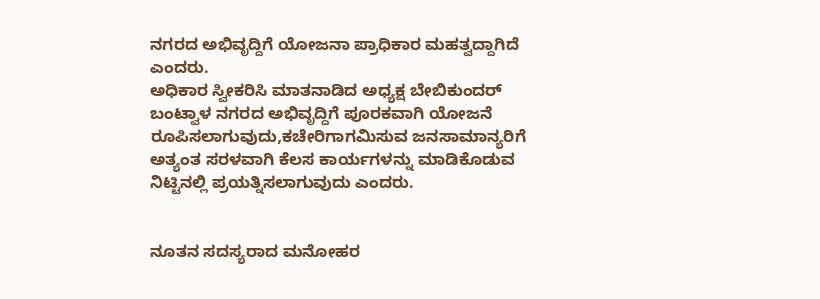ನಗರದ ಅಭಿವೃದ್ದಿಗೆ ಯೋಜನಾ ಪ್ರಾಧಿಕಾರ ಮಹತ್ವದ್ದಾಗಿದೆ ಎಂದರು.
ಅಧಿಕಾರ ಸ್ವೀಕರಿಸಿ ಮಾತನಾಡಿದ ಅಧ್ಯಕ್ಷ ಬೇಬಿಕುಂದರ್ ಬಂಟ್ವಾಳ ನಗರದ ಅಭಿವೃದ್ದಿಗೆ ಪೂರಕವಾಗಿ ಯೋಜನೆ ರೂಪಿಸಲಾಗುವುದು,ಕಚೇರಿಗಾಗಮಿಸುವ ಜನಸಾಮಾನ್ಯರಿಗೆ ಅತ್ಯಂತ ಸರಳವಾಗಿ ಕೆಲಸ ಕಾರ್ಯಗಳನ್ನು ಮಾಡಿಕೊಡುವ ನಿಟ್ಟಿನಲ್ಲಿ ಪ್ರಯತ್ನಿಸಲಾಗುವುದು ಎಂದರು.


ನೂತನ ಸದಸ್ಯರಾದ ಮನೋಹರ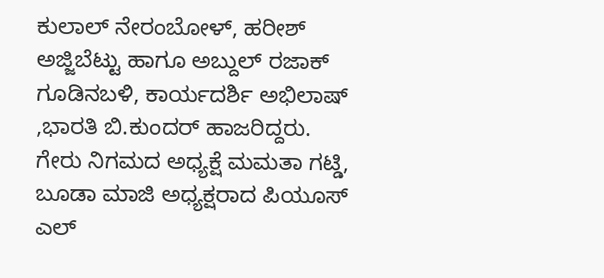ಕುಲಾಲ್ ನೇರಂಬೋಳ್, ಹರೀಶ್ ಅಜ್ಜಿಬೆಟ್ಟು ಹಾಗೂ‌ ಅಬ್ದುಲ್ ರಜಾಕ್ ಗೂಡಿನಬಳಿ, ಕಾರ್ಯದರ್ಶಿ ಅಭಿಲಾಷ್ ,ಭಾರತಿ ಬಿ.ಕುಂದರ್ ಹಾಜರಿದ್ದರು. ಗೇರು ನಿಗಮದ ಅಧ್ಯಕ್ಷೆ ಮಮತಾ ಗಟ್ಡಿ, ಬೂಡಾ ಮಾಜಿ ಅಧ್ಯಕ್ಷರಾದ ಪಿಯೂಸ್ ಎಲ್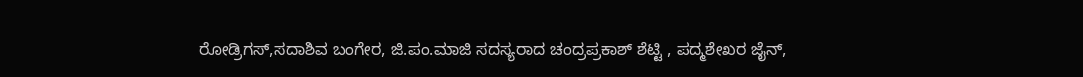ರೋಡ್ರಿಗಸ್,ಸದಾಶಿವ ಬಂಗೇರ, ಜಿ.ಪಂ.ಮಾಜಿ ಸದಸ್ಯರಾದ ಚಂದ್ರಪ್ರಕಾಶ್ ಶೆಟ್ಟಿ , ಪದ್ಮಶೇಖರ ಜೈನ್,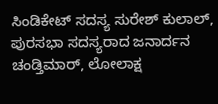ಸಿಂಡಿಕೇಟ್ ಸದಸ್ಯ ಸುರೇಶ್ ಕುಲಾಲ್, ಪುರಸಭಾ ಸದಸ್ಯರಾದ ಜನಾರ್ದನ ಚಂಡ್ತಿಮಾರ್, ಲೋಲಾಕ್ಷ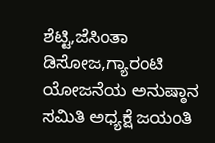ಶೆಟ್ಟಿ,ಜೆಸಿಂತಾ ಡಿಸೋಜ,ಗ್ಯಾರಂಟಿ ಯೋಜನೆಯ ಅನುಷ್ಠಾನ ಸಮಿತಿ ಅಧ್ಯಕ್ಷೆ ಜಯಂತಿ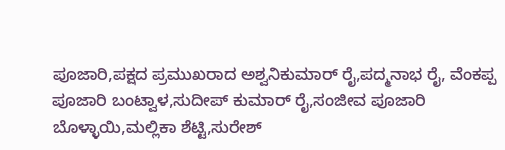ಪೂಜಾರಿ,ಪಕ್ಷದ ಪ್ರಮುಖರಾದ ಅಶ್ವನಿಕುಮಾರ್ ರೈ,ಪದ್ಮನಾಭ ರೈ, ವೆಂಕಪ್ಪ ಪೂಜಾರಿ ಬಂಟ್ವಾಳ,ಸುದೀಪ್ ಕುಮಾರ್ ರೈ,ಸಂಜೀವ ಪೂಜಾರಿ ಬೊಳ್ಳಾಯಿ,ಮಲ್ಲಿಕಾ ಶೆಟ್ಟಿ,ಸುರೇಶ್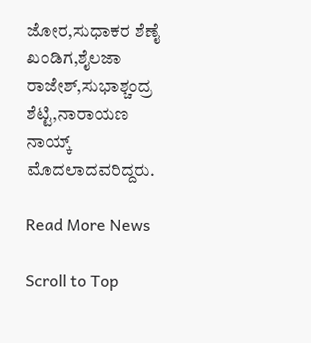ಜೋರ,ಸುಧಾಕರ ಶೆಣೈ ಖಂಡಿಗ,ಶೈಲಜಾ ರಾಜೇಶ್,ಸುಭಾಶ್ಚಂದ್ರ ಶೆಟ್ಟಿ,ನಾರಾಯಣ ನಾಯ್ಕ್ ಮೊದಲಾದವರಿದ್ದರು.

Read More News

Scroll to Top